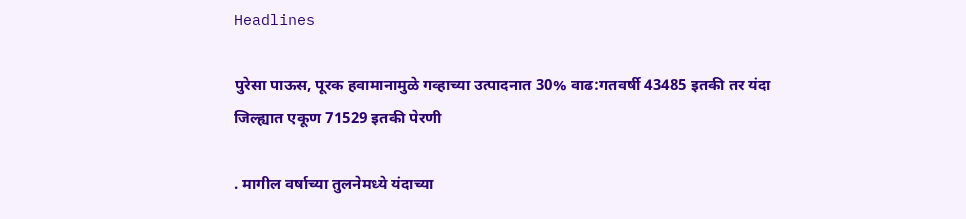Headlines

पुरेसा पाऊस, पूरक हवामानामुळे गव्हाच्या उत्पादनात 30% वाढ:गतवर्षी 43485 इतकी तर यंदा जिल्ह्यात एकूण 71529 इतकी पेरणी

. मागील वर्षाच्या तुलनेमध्ये यंदाच्या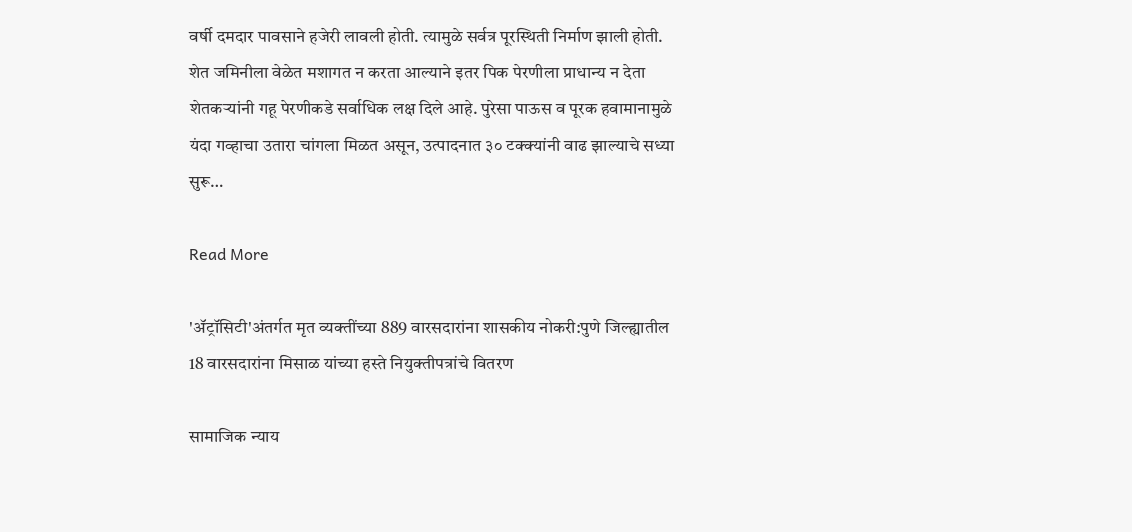वर्षी दमदार पावसाने हजेरी लावली होती. त्यामुळे सर्वत्र पूरस्थिती निर्माण झाली होती. शेत जमिनीला वेळेत मशागत न करता आल्याने इतर पिक पेरणीला प्राधान्य न देता शेतकऱ्यांनी गहू पेरणीकडे सर्वाधिक लक्ष दिले आहे. पुरेसा पाऊस व पूरक हवामानामुळे यंदा गव्हाचा उतारा चांगला मिळत असून, उत्पादनात ३० टक्क्यांनी वाढ झाल्याचे सध्या सुरू…

Read More

'ॲट्रॉसिटी'अंतर्गत मृत व्यक्तींच्या 889 वारसदारांना शासकीय नोकरी:पुणे जिल्ह्यातील 18 वारसदारांना मिसाळ यांच्या हस्ते नियुक्तीपत्रांचे वितरण

सामाजिक न्याय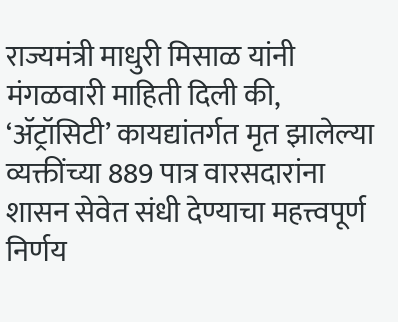राज्यमंत्री माधुरी मिसाळ यांनी मंगळवारी माहिती दिली की, ‘ॲट्रॉसिटी’ कायद्यांतर्गत मृत झालेल्या व्यक्तींच्या 889 पात्र वारसदारांना शासन सेवेत संधी देण्याचा महत्त्वपूर्ण निर्णय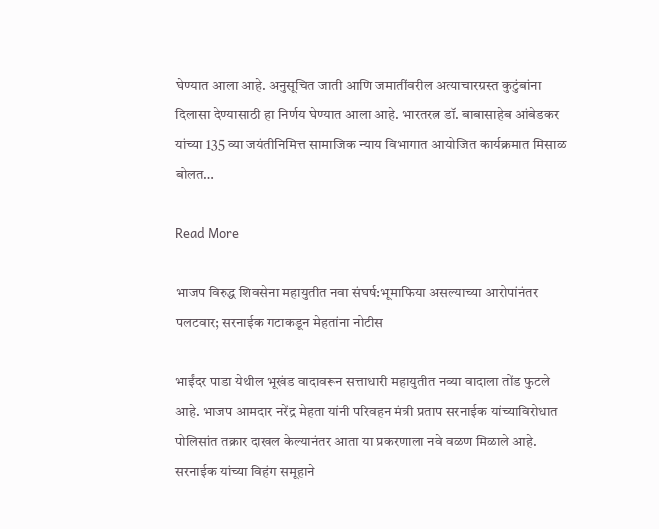घेण्यात आला आहे. अनुसूचित जाती आणि जमातींवरील अत्याचारग्रस्त कुटुंबांना दिलासा देण्यासाठी हा निर्णय घेण्यात आला आहे. भारतरत्न डॉ. बाबासाहेब आंबेडकर यांच्या 135 व्या जयंतीनिमित्त सामाजिक न्याय विभागात आयोजित कार्यक्रमात मिसाळ बोलत…

Read More

भाजप विरुद्ध शिवसेना महायुतीत नवा संघर्ष:भूमाफिया असल्याच्या आरोपांनंतर पलटवार; सरनाईक गटाकडून मेहतांना नोटीस

भाईंदर पाडा येथील भूखंड वादावरून सत्ताधारी महायुतीत नव्या वादाला तोंड फुटले आहे. भाजप आमदार नरेंद्र मेहता यांनी परिवहन मंत्री प्रताप सरनाईक यांच्याविरोधात पोलिसांत तक्रार दाखल केल्यानंतर आता या प्रकरणाला नवे वळण मिळाले आहे. सरनाईक यांच्या विहंग समूहाने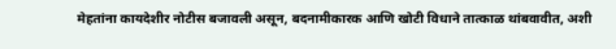मेहतांना कायदेशीर नोटीस बजावली असून, बदनामीकारक आणि खोटी विधाने तात्काळ थांबवावीत, अशी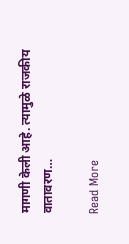मागणी केली आहे. त्यामुळे राजकीय वातावरण…

Read More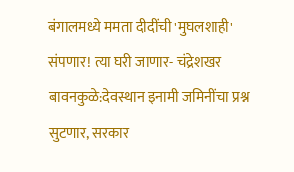बंगालमध्ये ममता दीदींची 'मुघलशाही' संपणार! त्या घरी जाणार- चंद्रेशखर बावनकुळे:देवस्थान इनामी जमिनींचा प्रश्न सुटणार, सरकार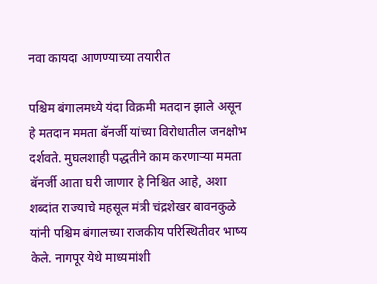नवा कायदा आणण्याच्या तयारीत

पश्चिम बंगालमध्ये यंदा विक्रमी मतदान झाले असून हे मतदान ममता बॅनर्जी यांच्या विरोधातील जनक्षोभ दर्शवते. मुघलशाही पद्धतीने काम करणाऱ्या ममता बॅनर्जी आता घरी जाणार हे निश्चित आहे, अशा शब्दांत राज्याचे महसूल मंत्री चंद्रशेखर बावनकुळे यांनी पश्चिम बंगालच्या राजकीय परिस्थितीवर भाष्य केले. नागपूर येथे माध्यमांशी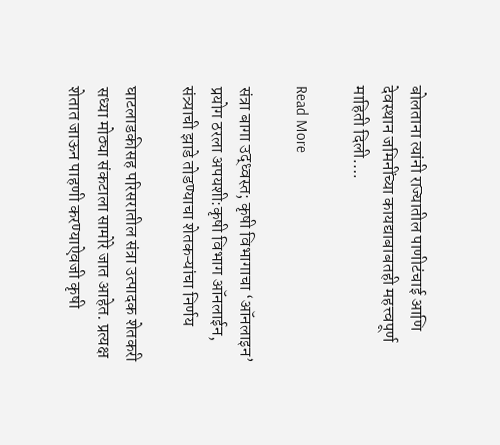बोलताना त्यांनी राज्यातील पाणीटंचाई आणि देवस्थान जमिनींच्या कायद्याबाबतही महत्त्वपूर्ण माहिती दिली….

Read More

संत्रा बागा उद्ध्वस्त; कृषी विभागाचा ‘ऑनलाइन’ प्रयोग ठरला अपयशी:कृषी विभाग ऑनलाईन, संत्र्याची झाडे तोडण्याचा शेतकऱ्यांचा निर्णय

घाटलाडकीसह परिसरातील संत्रा उत्पादक शेतकरी सध्या मोठ्या संकटाला सामोरे जात आहेत. प्रत्यक्ष शेतात जाऊन पाहणी करण्याऐवजी कृषी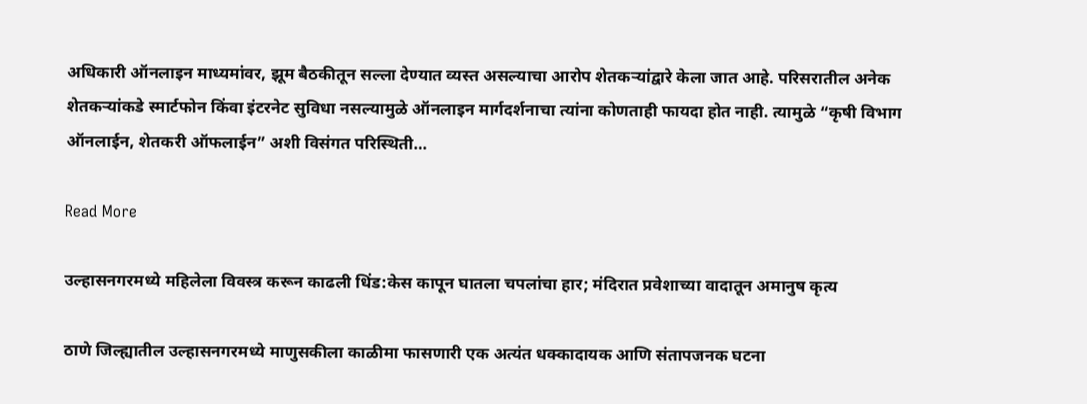अधिकारी ऑनलाइन माध्यमांवर, झूम बैठकीतून सल्ला देण्यात व्यस्त असल्याचा आरोप शेतकऱ्यांद्वारे केला जात आहे. परिसरातील अनेक शेतकऱ्यांकडे स्मार्टफोन किंवा इंटरनेट सुविधा नसल्यामुळे ऑनलाइन मार्गदर्शनाचा त्यांना कोणताही फायदा होत नाही. त्यामुळे “कृषी विभाग ऑनलाईन, शेतकरी ऑफलाईन” अशी विसंगत परिस्थिती…

Read More

उल्हासनगरमध्ये महिलेला विवस्त्र करून काढली धिंड:केस कापून घातला चपलांचा हार; मंदिरात प्रवेशाच्या वादातून अमानुष कृत्य

ठाणे जिल्ह्यातील उल्हासनगरमध्ये माणुसकीला काळीमा फासणारी एक अत्यंत धक्कादायक आणि संतापजनक घटना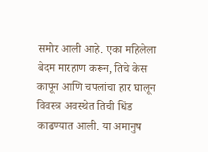समोर आली आहे. एका महिलेला बेदम मारहाण करून, तिचे केस कापून आणि चपलांचा हार घालून विवस्त्र अवस्थेत तिची धिंड काढण्यात आली. या अमानुष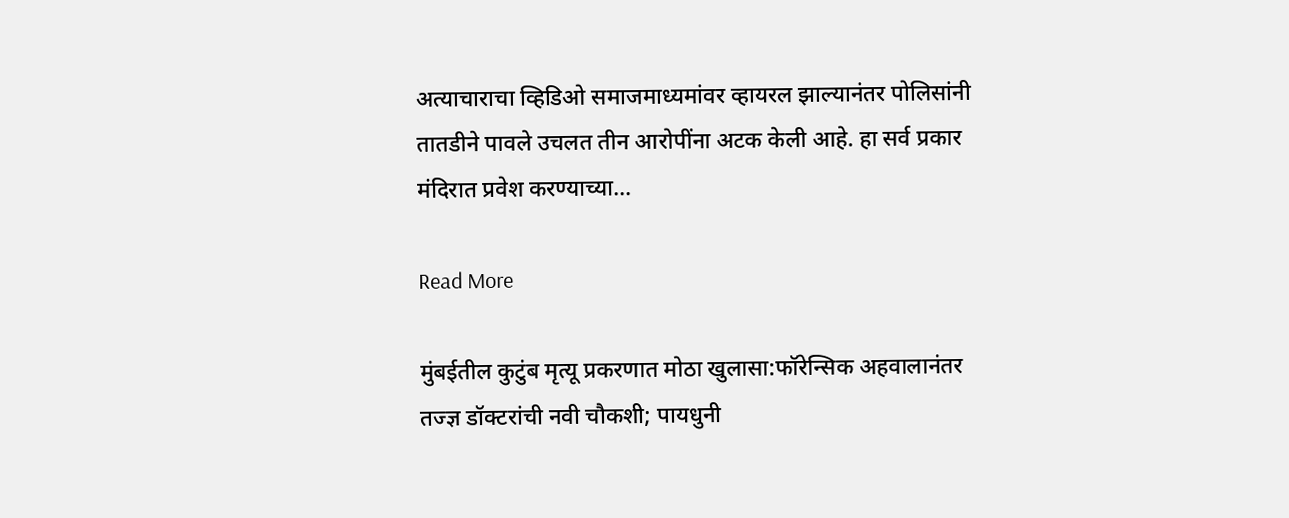अत्याचाराचा व्हिडिओ समाजमाध्यमांवर व्हायरल झाल्यानंतर पोलिसांनी तातडीने पावले उचलत तीन आरोपींना अटक केली आहे. हा सर्व प्रकार मंदिरात प्रवेश करण्याच्या…

Read More

मुंबईतील कुटुंब मृत्यू प्रकरणात मोठा खुलासा:फॉरेन्सिक अहवालानंतर तज्ज्ञ डॉक्टरांची नवी चौकशी; पायधुनी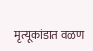मृत्यूकांडात वळण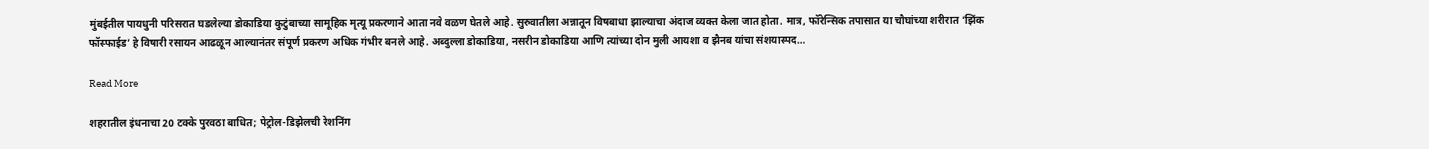मुंबईतील पायधुनी परिसरात घडलेल्या डोकाडिया कुटुंबाच्या सामूहिक मृत्यू प्रकरणाने आता नवे वळण घेतले आहे. सुरुवातीला अन्नातून विषबाधा झाल्याचा अंदाज व्यक्त केला जात होता. मात्र, फॉरेन्सिक तपासात या चौघांच्या शरीरात ‘झिंक फॉस्फाईड’ हे विषारी रसायन आढळून आल्यानंतर संपूर्ण प्रकरण अधिक गंभीर बनले आहे. अब्दुल्ला डोकाडिया, नसरीन डोकाडिया आणि त्यांच्या दोन मुली आयशा व झैनब यांचा संशयास्पद…

Read More

शहरातील इंधनाचा 20 टक्के पुरवठा बाधित; पेट्रोल-डिझेलची रेशनिंग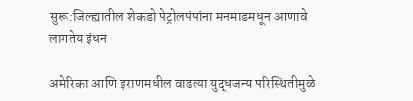सुरू:जिल्ह्यातील शेकडो पेट्रोलपंपांना मनमाडमधून आणावे लागतेय इंधन

अमेरिका आणि इराणमधील वाढत्या युद्धजन्य परिस्थितीमुळे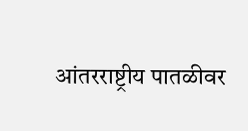आंतरराष्ट्रीय पातळीवर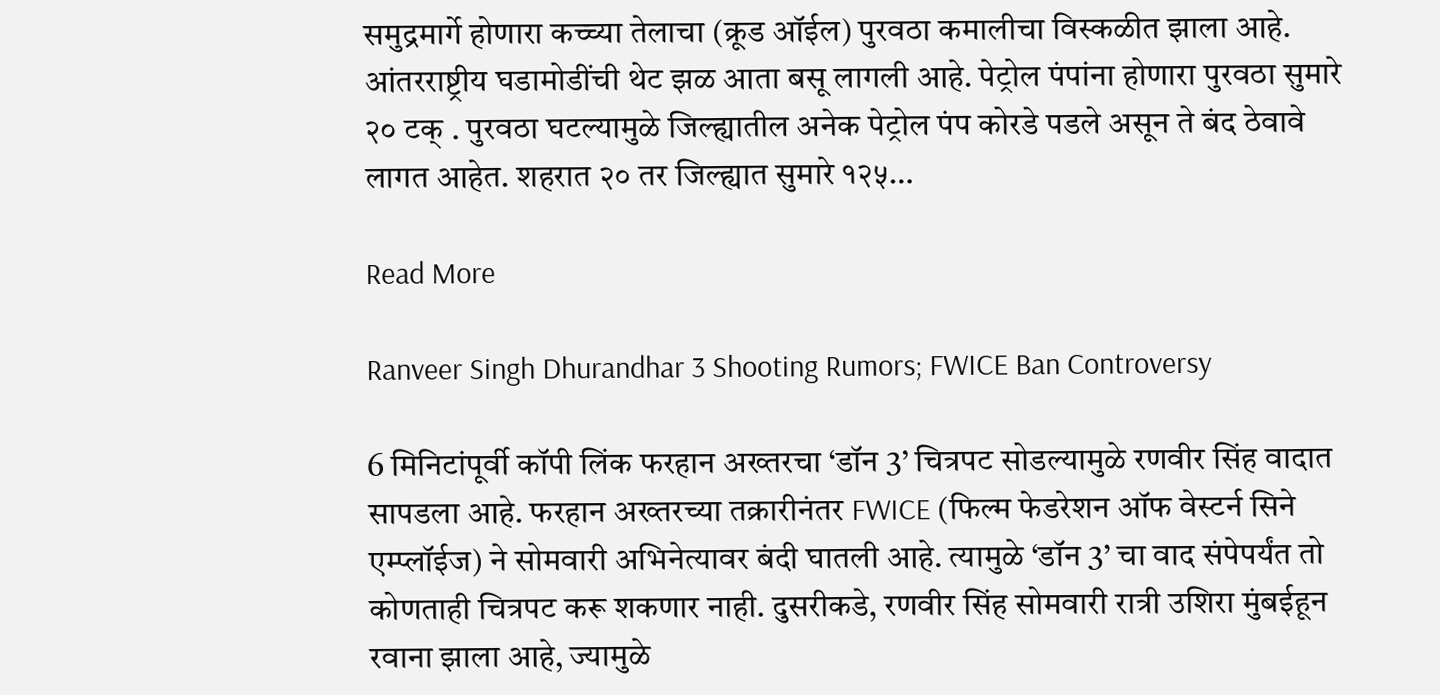समुद्रमार्गे होणारा कच्च्या तेलाचा (क्रूड ऑईल) पुरवठा कमालीचा विस्कळीत झाला आहे. आंतरराष्ट्रीय घडामोडींची थेट झळ आता बसू लागली आहे. पेट्रोल पंपांना होणारा पुरवठा सुमारे २० टक् . पुरवठा घटल्यामुळे जिल्ह्यातील अनेक पेट्रोल पंप कोरडे पडले असून ते बंद ठेवावे लागत आहेत. शहरात २० तर जिल्ह्यात सुमारे १२५…

Read More

Ranveer Singh Dhurandhar 3 Shooting Rumors; FWICE Ban Controversy

6 मिनिटांपूर्वी कॉपी लिंक फरहान अख्तरचा ‘डॉन 3’ चित्रपट सोडल्यामुळे रणवीर सिंह वादात सापडला आहे. फरहान अख्तरच्या तक्रारीनंतर FWICE (फिल्म फेडरेशन ऑफ वेस्टर्न सिने एम्प्लॉईज) ने सोमवारी अभिनेत्यावर बंदी घातली आहे. त्यामुळे ‘डॉन 3’ चा वाद संपेपर्यंत तो कोणताही चित्रपट करू शकणार नाही. दुसरीकडे, रणवीर सिंह सोमवारी रात्री उशिरा मुंबईहून रवाना झाला आहे, ज्यामुळे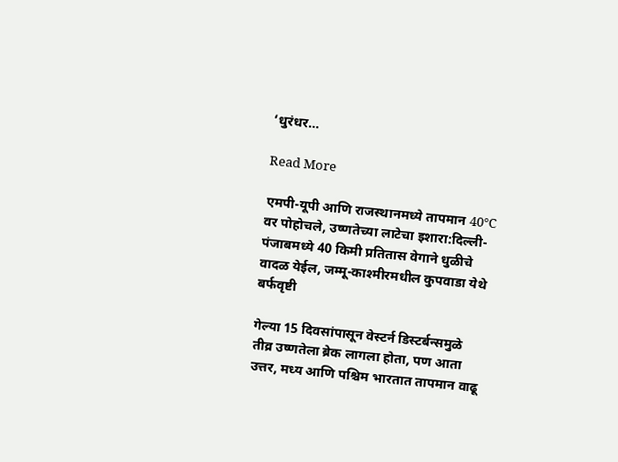‘धुरंधर…

Read More

एमपी-यूपी आणि राजस्थानमध्ये तापमान 40°C वर पोहोचले, उष्णतेच्या लाटेचा इशारा:दिल्ली-पंजाबमध्ये 40 किमी प्रतितास वेगाने धुळीचे वादळ येईल, जम्मू-काश्मीरमधील कुपवाडा येथे बर्फवृष्टी

गेल्या 15 दिवसांपासून वेस्टर्न डिस्टर्बन्समुळे तीव्र उष्णतेला ब्रेक लागला होता, पण आता उत्तर, मध्य आणि पश्चिम भारतात तापमान वाढू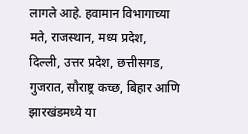लागले आहे. हवामान विभागाच्या मते, राजस्थान, मध्य प्रदेश, दिल्ली, उत्तर प्रदेश, छत्तीसगड, गुजरात, सौराष्ट्र कच्छ, बिहार आणि झारखंडमध्ये या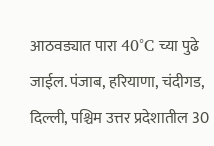आठवड्यात पारा 40°C च्या पुढे जाईल. पंजाब, हरियाणा, चंदीगड, दिल्ली, पश्चिम उत्तर प्रदेशातील 30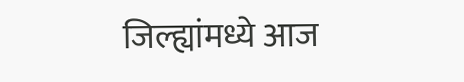जिल्ह्यांमध्ये आज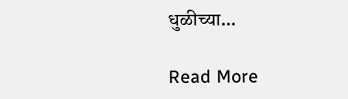धुळीच्या…

Read More